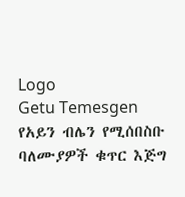Logo
Getu Temesgen
የአይን ብሌን የሚሰበስቡ ባለሙያዎች ቁጥር እጅግ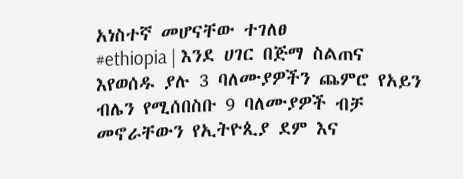አነስተኛ መሆናቸው ተገለፀ
#ethiopia | እንደ ሀገር በጅማ ስልጠና እየወሰዱ ያሉ 3 ባለሙያዎችን ጨምሮ የአይን ብሌን የሚሰበስቡ 9 ባለሙያዎች ብቻ መኖራቸውን የኢትዮጲያ ደም እና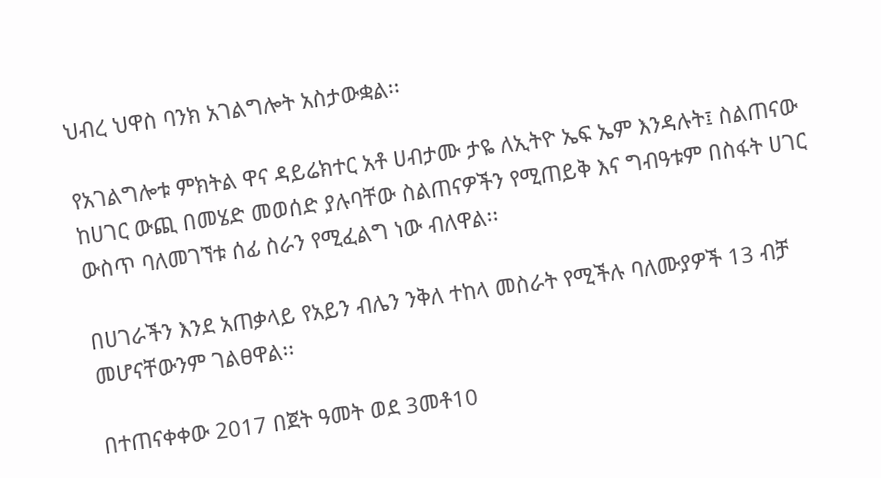ህብረ ህዋስ ባንክ አገልግሎት አስታውቋል፡፡

የአገልግሎቱ ምክትል ዋና ዳይሬክተር አቶ ሀብታሙ ታዬ ለኢትዮ ኤፍ ኤም እንዳሉት፤ ስልጠናው ከሀገር ውጪ በመሄድ መወሰድ ያሉባቸው ስልጠናዎችን የሚጠይቅ እና ግብዓቱም በስፋት ሀገር ውስጥ ባለመገኘቱ ሰፊ ስራን የሚፈልግ ነው ብለዋል፡፡

በሀገራችን እንደ አጠቃላይ የአይን ብሌን ንቅለ ተከላ መስራት የሚችሉ ባለሙያዎች 13 ብቻ መሆናቸውንም ገልፀዋል፡፡

በተጠናቀቀው 2017 በጀት ዓመት ወደ 3መቶ10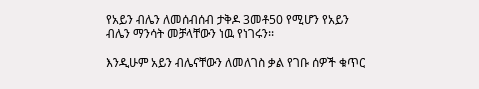የአይን ብሌን ለመሰብሰብ ታቅዶ 3መቶ50 የሚሆን የአይን ብሌን ማንሳት መቻላቸውን ነዉ የነገሩን፡፡

እንዲሁም አይን ብሌናቸውን ለመለገስ ቃል የገቡ ሰዎች ቁጥር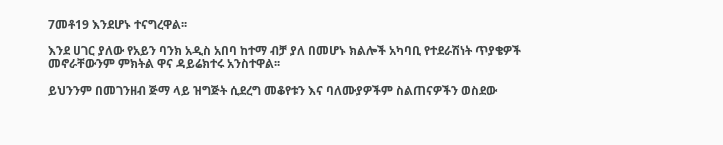7መቶ19 እንደሆኑ ተናግረዋል፡፡

እንደ ሀገር ያለው የአይን ባንክ አዲስ አበባ ከተማ ብቻ ያለ በመሆኑ ክልሎች አካባቢ የተደራሽነት ጥያቄዎች መኖራቸውንም ምክትል ዋና ዳይሬክተሩ አንስተዋል፡፡

ይህንንም በመገንዘብ ጅማ ላይ ዝግጅት ሲደረግ መቆየቱን እና ባለሙያዎችም ስልጠናዎችን ወስደው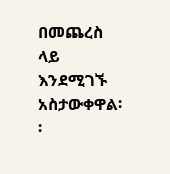በመጨረስ ላይ እንደሚገኙ አስታውቀዋል፡፡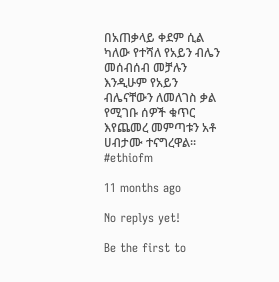በአጠቃላይ ቀደም ሲል ካለው የተሻለ የአይን ብሌን መሰብሰብ መቻሉን እንዲሁም የአይን ብሌናቸውን ለመለገስ ቃል የሚገቡ ሰዎች ቁጥር እየጨመረ መምጣቱን አቶ ሀብታሙ ተናግረዋል፡፡ #ethiofm

11 months ago

No replys yet!

Be the first to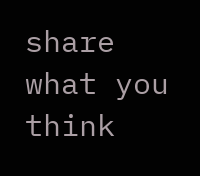share what you think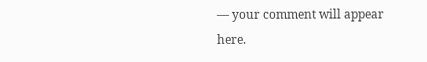— your comment will appear here.